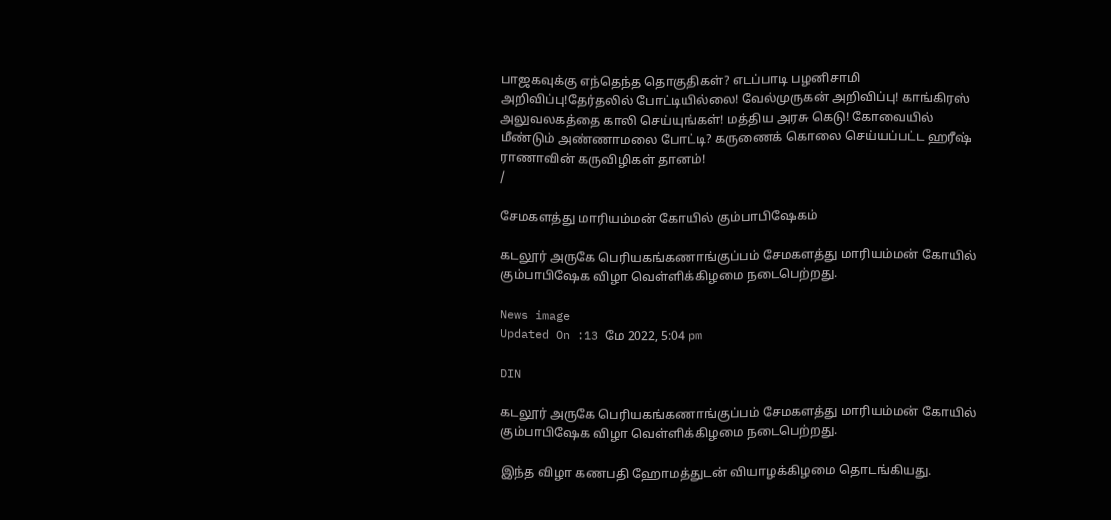பாஜகவுக்கு எந்தெந்த தொகுதிகள்? எடப்பாடி பழனிசாமி அறிவிப்பு!தேர்தலில் போட்டியில்லை! வேல்முருகன் அறிவிப்பு! காங்கிரஸ் அலுவலகத்தை காலி செய்யுங்கள்! மத்திய அரசு கெடு! கோவையில் மீண்டும் அண்ணாமலை போட்டி? கருணைக் கொலை செய்யப்பட்ட ஹரீஷ் ராணாவின் கருவிழிகள் தானம்!
/

சேமகளத்து மாரியம்மன் கோயில் கும்பாபிஷேகம்

கடலூர் அருகே பெரியகங்கணாங்குப்பம் சேமகளத்து மாரியம்மன் கோயில் கும்பாபிஷேக விழா வெள்ளிக்கிழமை நடைபெற்றது.

News image
Updated On :13 மே 2022, 5:04 pm

DIN

கடலூர் அருகே பெரியகங்கணாங்குப்பம் சேமகளத்து மாரியம்மன் கோயில் கும்பாபிஷேக விழா வெள்ளிக்கிழமை நடைபெற்றது.

இந்த விழா கணபதி ஹோமத்துடன் வியாழக்கிழமை தொடங்கியது.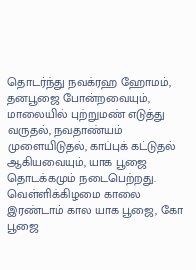தொடர்ந்து நவக்ரஹ ஹோமம், தனபூஜை போன்றவையும், மாலையில் புற்றுமண் எடுத்து வருதல், நவதாண்யம் முளையிடுதல், காப்புக் கட்டுதல் ஆகியவையும், யாக பூஜை தொடக்கமும் நடைபெற்றது. வெள்ளிக்கிழமை காலை இரண்டாம் கால யாக பூஜை, கோ பூஜை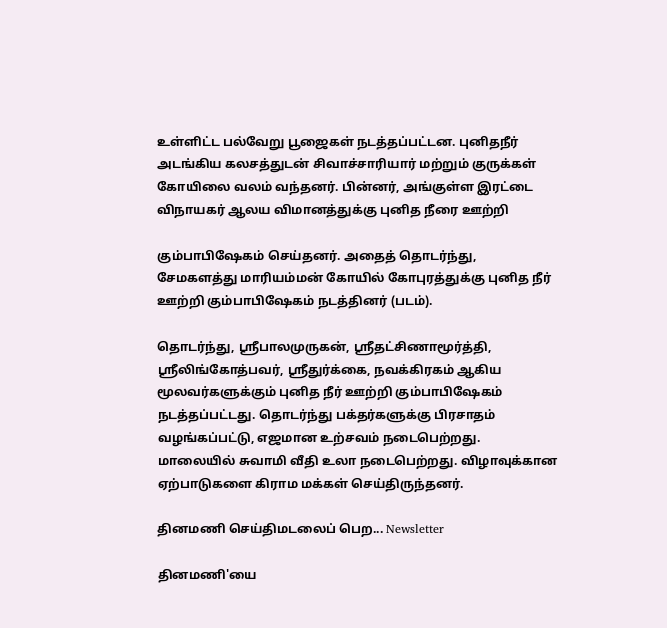உள்ளிட்ட பல்வேறு பூஜைகள் நடத்தப்பட்டன. புனிதநீர் அடங்கிய கலசத்துடன் சிவாச்சாரியார் மற்றும் குருக்கள் கோயிலை வலம் வந்தனர். பின்னர், அங்குள்ள இரட்டை விநாயகர் ஆலய விமானத்துக்கு புனித நீரை ஊற்றி

கும்பாபிஷேகம் செய்தனர். அதைத் தொடர்ந்து, சேமகளத்து மாரியம்மன் கோயில் கோபுரத்துக்கு புனித நீர் ஊற்றி கும்பாபிஷேகம் நடத்தினர் (படம்).

தொடர்ந்து, ஸ்ரீபாலமுருகன், ஸ்ரீதட்சிணாமூர்த்தி, ஸ்ரீலிங்கோத்பவர், ஸ்ரீதுர்க்கை, நவக்கிரகம் ஆகிய மூலவர்களுக்கும் புனித நீர் ஊற்றி கும்பாபிஷேகம் நடத்தப்பட்டது. தொடர்ந்து பக்தர்களுக்கு பிரசாதம் வழங்கப்பட்டு, எஜமான உற்சவம் நடைபெற்றது. மாலையில் சுவாமி வீதி உலா நடைபெற்றது. விழாவுக்கான ஏற்பாடுகளை கிராம மக்கள் செய்திருந்தனர்.

தினமணி செய்திமடலைப் பெற... Newsletter

தினமணி'யை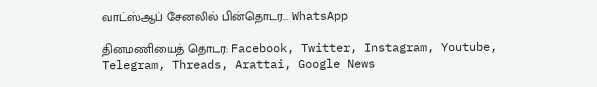வாட்ஸ்ஆப் சேனலில் பின்தொடர... WhatsApp

தினமணியைத் தொடர: Facebook, Twitter, Instagram, Youtube, Telegram, Threads, Arattai, Google News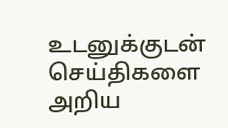உடனுக்குடன் செய்திகளை அறிய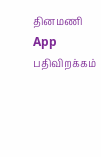தினமணி App பதிவிறக்கம்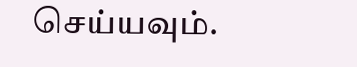செய்யவும்.